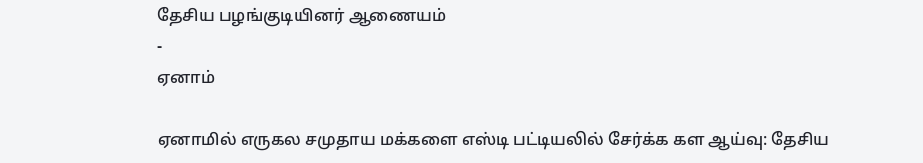தேசிய பழங்குடியினர் ஆணையம்
-
ஏனாம்

ஏனாமில் எருகல சமுதாய மக்களை எஸ்டி பட்டியலில் சேர்க்க கள ஆய்வு: தேசிய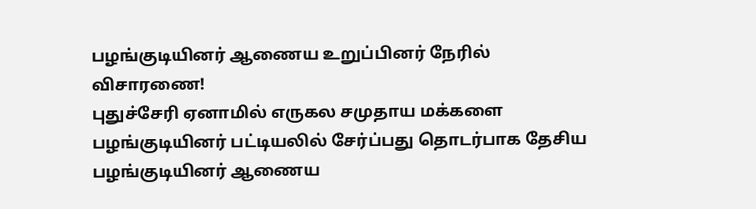பழங்குடியினர் ஆணைய உறுப்பினர் நேரில் விசாரணை!
புதுச்சேரி ஏனாமில் எருகல சமுதாய மக்களை பழங்குடியினர் பட்டியலில் சேர்ப்பது தொடர்பாக தேசிய பழங்குடியினர் ஆணைய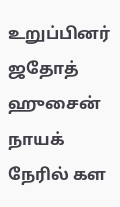உறுப்பினர் ஜதோத் ஹுசைன் நாயக் நேரில் கள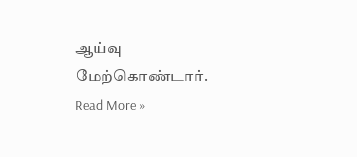ஆய்வு மேற்கொண்டார்.
Read More »